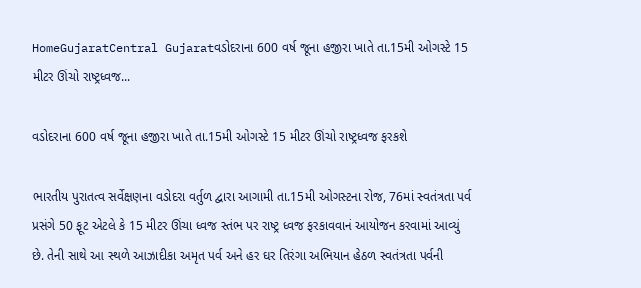HomeGujaratCentral Gujaratવડોદરાના 600 વર્ષ જૂના હજીરા ખાતે તા.15મી ઓગસ્ટે 15 મીટર ઊંચો રાષ્ટ્રધ્વજ...

વડોદરાના 600 વર્ષ જૂના હજીરા ખાતે તા.15મી ઓગસ્ટે 15 મીટર ઊંચો રાષ્ટ્રધ્વજ ફરકશે

ભારતીય પુરાતત્વ સર્વેક્ષણના વડોદરા વર્તુળ દ્વારા આગામી તા.15મી ઓગસ્ટના રોજ, 76માં સ્વતંત્રતા પર્વ પ્રસંગે 50 ફૂટ એટલે કે 15 મીટર ઊંચા ધ્વજ સ્તંભ પર રાષ્ટ્ર ધ્વજ ફરકાવવાનં આયોજન કરવામાં આવ્યું છે. તેની સાથે આ સ્થળે આઝાદીકા અમૃત પર્વ અને હર ઘર તિરંગા અભિયાન હેઠળ સ્વતંત્રતા પર્વની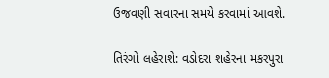ઉજવણી સવારના સમયે કરવામાં આવશે.

તિરંગો લહેરાશે: વડોદરા શહેરના મકરપુરા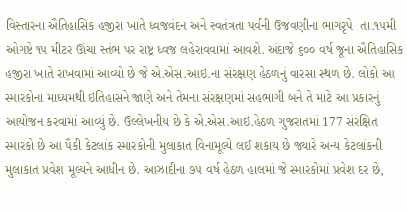વિસ્તારના ઐતિહાસિક હજીરા ખાતે ધ્વજવંદન અને સ્વતંત્રતા પર્વની ઉજવણીના ભાગરૃપે  તા.૧૫મી ઓગષ્ટે ૧૫ મીટર ઊંચા સ્તંભ પર રાષ્ટ્ર ધ્વજ લહેરાવવામાં આવશે. અંદાજે ૬૦૦ વર્ષ જૂના ઐતિહાસિક હજીરા ખાતે રાખવામાં આવ્યો છે જે એ.એસ.આઇ.ના સંરક્ષણ હેઠળનું વારસા સ્થળ છે. લોકો આ સ્મારકોના માધ્યમથી ઇતિહાસને જાણે અને તેમના સંરક્ષણમાં સહભાગી બને તે માટે આ પ્રકારનું આયોજન કરવામાં આવ્યું છે. ઉલ્લેખનીય છે કે એ.એસ.આઇ.હેઠળ ગુજરાતમાં 177 સંરક્ષિત સ્મારકો છે આ પૈકી કેટલાંક સ્મારકોની મુલાકાત વિનામૂલ્યે લઈ શકાય છે જ્યારે અન્ય કેટલાંકની મુલાકાત પ્રવેશ મૂલ્યને આધીન છે. આઝાદીના ૭૫ વર્ષ હેઠળ હાલમાં જે સ્મારકોમાં પ્રવેશ દર છે,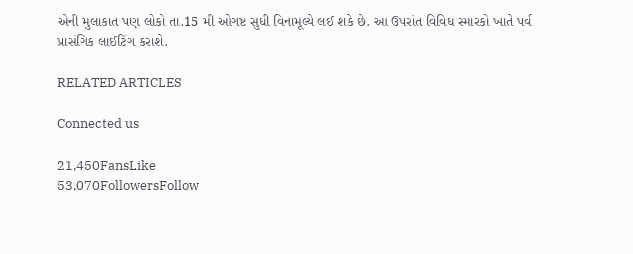એની મુલાકાત પણ લોકો તા.15 મી ઓગષ્ટ સુધી વિનામૂલ્યે લઈ શકે છે. આ ઉપરાંત વિવિધ સ્મારકો ખાતે પર્વ પ્રાસંગિક લાઈટિંગ કરાશે.

RELATED ARTICLES

Connected us

21,450FansLike
53,070FollowersFollow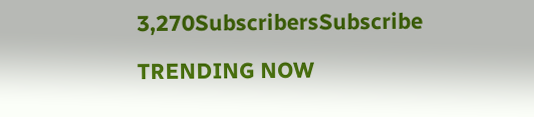3,270SubscribersSubscribe

TRENDING NOW